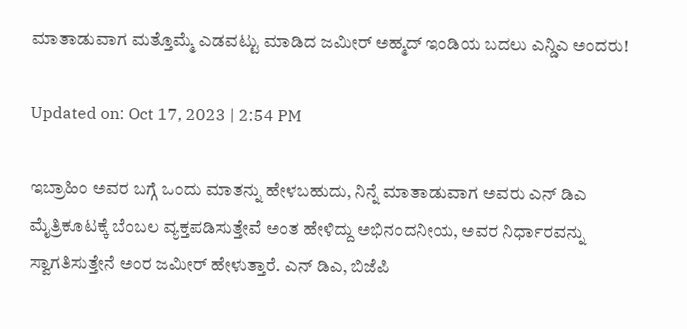ಮಾತಾಡುವಾಗ ಮತ್ತೊಮ್ಮೆ ಎಡವಟ್ಟು ಮಾಡಿದ ಜಮೀರ್ ಅಹ್ಮದ್ ಇಂಡಿಯ ಬದಲು ಎನ್ಡಿಎ ಅಂದರು!

Updated on: Oct 17, 2023 | 2:54 PM

ಇಬ್ರಾಹಿಂ ಅವರ ಬಗ್ಗೆ ಒಂದು ಮಾತನ್ನು ಹೇಳಬಹುದು, ನಿನ್ನೆ ಮಾತಾಡುವಾಗ ಅವರು ಎನ್ ಡಿಎ ಮೈತ್ರಿಕೂಟಕ್ಕೆ ಬೆಂಬಲ ವ್ಯಕ್ತಪಡಿಸುತ್ತೇವೆ ಅಂತ ಹೇಳಿದ್ದು ಅಭಿನಂದನೀಯ, ಅವರ ನಿರ್ಧಾರವನ್ನು ಸ್ವಾಗತಿಸುತ್ತೇನೆ ಅಂರ ಜಮೀರ್ ಹೇಳುತ್ತಾರೆ. ಎನ್ ಡಿಎ, ಬಿಜೆಪಿ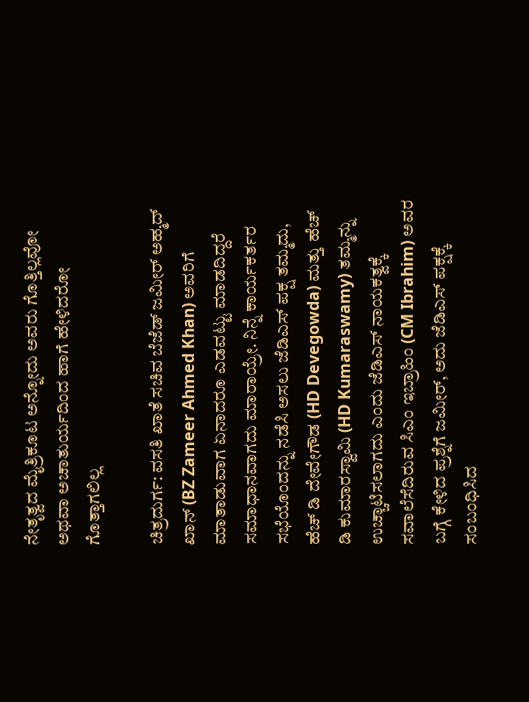ನೇತೃತ್ವದ ಮೈತ್ರಿಕೂಟ ಅನ್ನೋದು ಅವರು ಗೊತ್ತಿಲ್ಲವೋ ಅಥವಾ ಅಚಾತುರ್ಯದಿಂದ ಹಾಗೆ ಹೇಳಿದರೋ ಗೊತ್ತಾಗಲಿಲ್ಲ

ಚಿತ್ರದುರ್ಗ: ವಸತಿ ಖಾತೆ ಸಚಿವ ಬೆಜೆಡ್ ಜಮೀರ್ ಅಹ್ಮದ್ ಖಾನ್ (BZ Zameer Ahmed Khan) ಅವರಿಗೆ ಮಾತಾಡುವಾಗ ಏನಾದರೂ ಎಡವಟ್ಟು ಮಾಡದಿದ್ದರೆ ಸಮಾಧಾನವಾಗದು ಮಾರಾಯ್ರೇ. ನಿನ್ನೆ ಕಾರ್ಯಕರ್ತರ ಸಭೆಯೊಂದನ್ನು ನಡೆಸಿ ಅಸಲು ಜೆಡಿಎಸ್ ಪಕ್ಷ ತಮ್ಮದು, ಹೆಚ್ ಡಿ ದೇವೇಗೌಡ (HD Devegowda) ಮತ್ತು ಹೆಚ್ ಡಿ ಕುಮಾರಸ್ವಾಮಿ (HD Kumaraswamy) ತಮ್ಮನ್ನು ಉಚ್ಚಾಟಿಸಲಾಗದು ಎಂದು ಜೆಡಿಎಸ್ ನಾಯಕತ್ವಕ್ಕೆ ಸವಾಲೆಸೆದಿರುವ ಸಿಎಂ ಇಬ್ರಾಹಿಂ (CM Ibrahim) ಅವರ ಬಗ್ಗೆ ಕೇಳಿದ ಪ್ರಶ್ನೆಗೆ ಜಮೀರ್, ಅದು ಜೆಡಿಎಸ್ ಪಕ್ಷಕ್ಕೆ ಸಂಬಂಧಿಸಿದ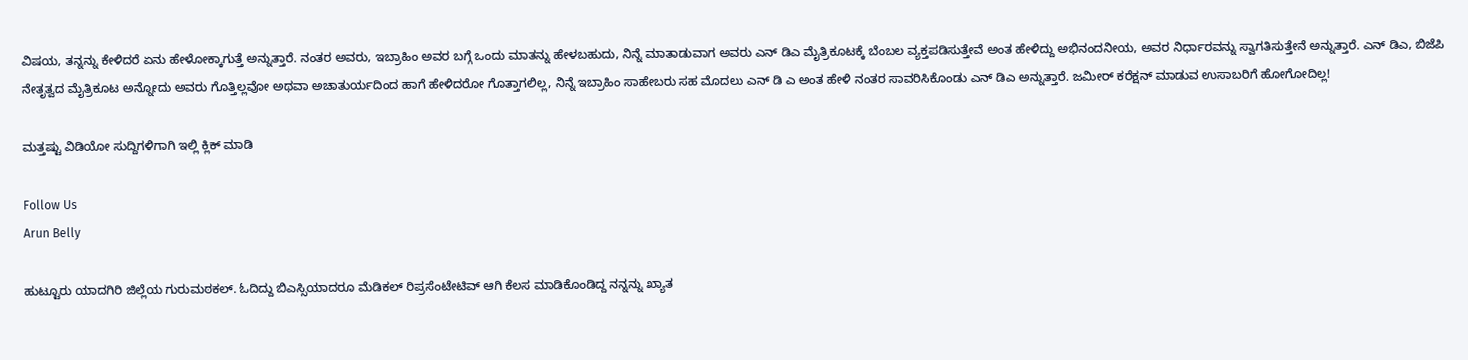ವಿಷಯ, ತನ್ನನ್ನು ಕೇಳಿದರೆ ಏನು ಹೇಳೋಕ್ಕಾಗುತ್ತೆ ಅನ್ನುತ್ತಾರೆ. ನಂತರ ಅವರು, ಇಬ್ರಾಹಿಂ ಅವರ ಬಗ್ಗೆ ಒಂದು ಮಾತನ್ನು ಹೇಳಬಹುದು, ನಿನ್ನೆ ಮಾತಾಡುವಾಗ ಅವರು ಎನ್ ಡಿಎ ಮೈತ್ರಿಕೂಟಕ್ಕೆ ಬೆಂಬಲ ವ್ಯಕ್ತಪಡಿಸುತ್ತೇವೆ ಅಂತ ಹೇಳಿದ್ದು ಅಭಿನಂದನೀಯ, ಅವರ ನಿರ್ಧಾರವನ್ನು ಸ್ವಾಗತಿಸುತ್ತೇನೆ ಅನ್ನುತ್ತಾರೆ. ಎನ್ ಡಿಎ, ಬಿಜೆಪಿ ನೇತೃತ್ವದ ಮೈತ್ರಿಕೂಟ ಅನ್ನೋದು ಅವರು ಗೊತ್ತಿಲ್ಲವೋ ಅಥವಾ ಅಚಾತುರ್ಯದಿಂದ ಹಾಗೆ ಹೇಳಿದರೋ ಗೊತ್ತಾಗಲಿಲ್ಲ, ನಿನ್ನೆ ಇಬ್ರಾಹಿಂ ಸಾಹೇಬರು ಸಹ ಮೊದಲು ಎನ್ ಡಿ ಎ ಅಂತ ಹೇಳಿ ನಂತರ ಸಾವರಿಸಿಕೊಂಡು ಎನ್ ಡಿಎ ಅನ್ನುತ್ತಾರೆ. ಜಮೀರ್ ಕರೆಕ್ಷನ್ ಮಾಡುವ ಉಸಾಬರಿಗೆ ಹೋಗೋದಿಲ್ಲ!

ಮತ್ತಷ್ಟು ವಿಡಿಯೋ ಸುದ್ದಿಗಳಿಗಾಗಿ ಇಲ್ಲಿ ಕ್ಲಿಕ್ ಮಾಡಿ

Follow Us
Arun Belly

ಹುಟ್ಟೂರು ಯಾದಗಿರಿ ಜಿಲ್ಲೆಯ ಗುರುಮಠಕಲ್. ಓದಿದ್ದು ಬಿಎಸ್ಸಿಯಾದರೂ ಮೆಡಿಕಲ್ ರಿಪ್ರಸೆಂಟೇಟಿವ್ ಆಗಿ ಕೆಲಸ ಮಾಡಿಕೊಂಡಿದ್ದ ನನ್ನನ್ನು ಖ್ಯಾತ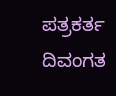ಪತ್ರಕರ್ತ ದಿವಂಗತ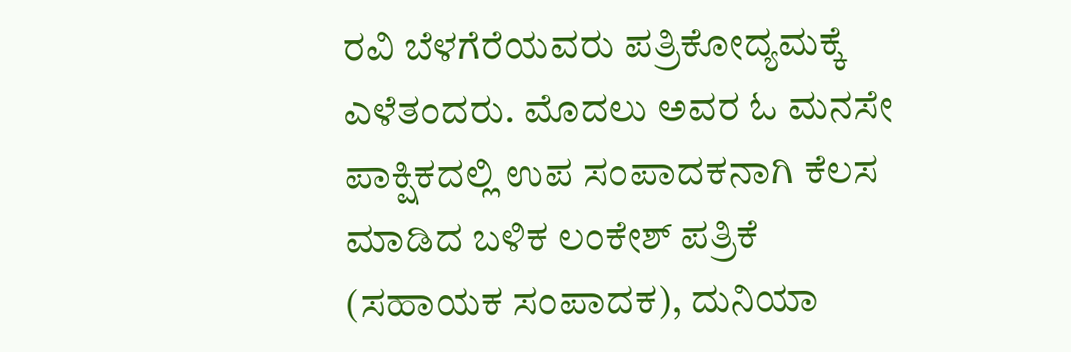ರವಿ ಬೆಳಗೆರೆಯವರು ಪತ್ರಿಕೋದ್ಯಮಕ್ಕೆ ಎಳೆತಂದರು. ಮೊದಲು ಅವರ ಓ ಮನಸೇ ಪಾಕ್ಷಿಕದಲ್ಲಿ ಉಪ ಸಂಪಾದಕನಾಗಿ ಕೆಲಸ ಮಾಡಿದ ಬಳಿಕ ಲಂಕೇಶ್ ಪತ್ರಿಕೆ (ಸಹಾಯಕ ಸಂಪಾದಕ), ದುನಿಯಾ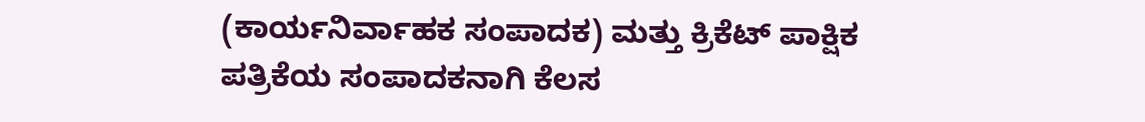(ಕಾರ್ಯನಿರ್ವಾಹಕ ಸಂಪಾದಕ) ಮತ್ತು ಕ್ರಿಕೆಟ್ ಪಾಕ್ಷಿಕ ಪತ್ರಿಕೆಯ ಸಂಪಾದಕನಾಗಿ ಕೆಲಸ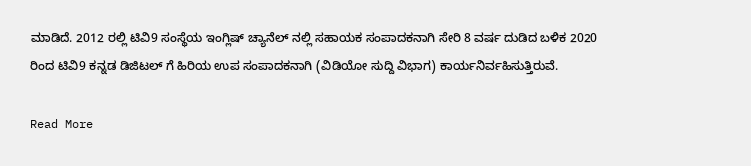ಮಾಡಿದೆ. 2012 ರಲ್ಲಿ ಟಿವಿ9 ಸಂಸ್ಥೆಯ ಇಂಗ್ಲಿಷ್ ಚ್ಯಾನೆಲ್ ನಲ್ಲಿ ಸಹಾಯಕ ಸಂಪಾದಕನಾಗಿ ಸೇರಿ 8 ವರ್ಷ ದುಡಿದ ಬಳಿಕ 2020 ರಿಂದ ಟಿವಿ9 ಕನ್ನಡ ಡಿಜಿಟಲ್ ಗೆ ಹಿರಿಯ ಉಪ ಸಂಪಾದಕನಾಗಿ (ವಿಡಿಯೋ ಸುದ್ದಿ ವಿಭಾಗ) ಕಾರ್ಯನಿರ್ವಹಿಸುತ್ತಿರುವೆ.

Read More